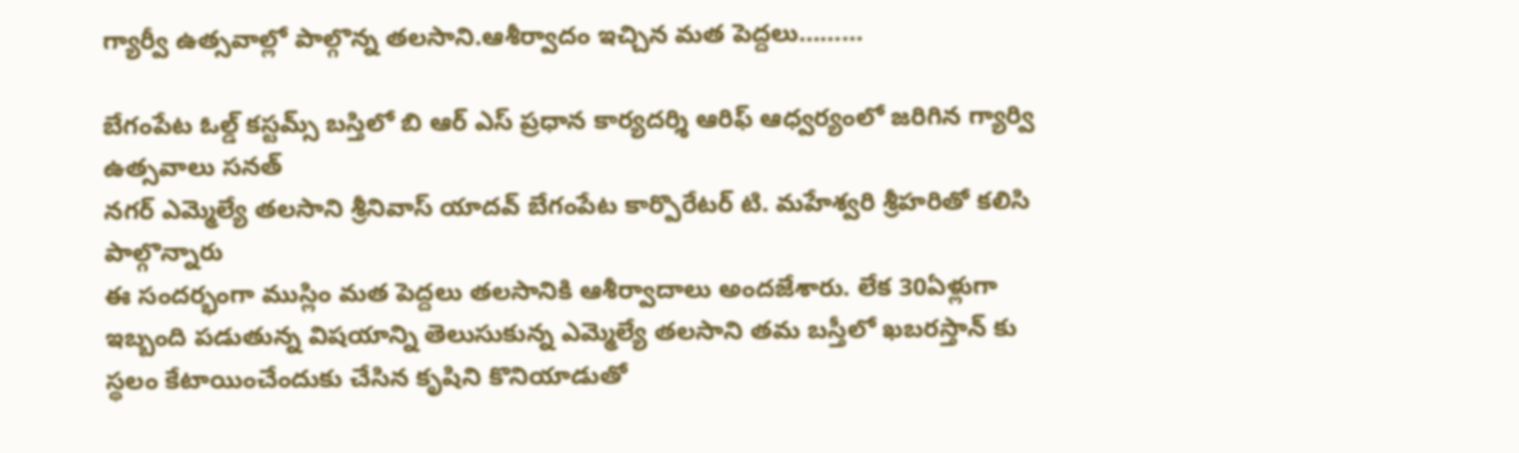గ్యార్వీ ఉత్సవాల్లో పాల్గొన్న తలసాని.ఆశీర్వాదం ఇచ్చిన మత పెద్దలు………

బేగంపేట ఓల్డ్ కస్టమ్స్ బస్తిలో బి ఆర్ ఎస్ ప్రధాన కార్యదర్శి ఆరిఫ్ ఆధ్వర్యంలో జరిగిన గ్యార్వి ఉత్సవాలు సనత్
నగర్ ఎమ్మెల్యే తలసాని శ్రీనివాస్ యాదవ్ బేగంపేట కార్పొరేటర్ టి. మహేశ్వరి శ్రీహరితో కలిసి పాల్గొన్నారు
ఈ సందర్భంగా ముస్లిం మత పెద్దలు తలసానికి ఆశీర్వాదాలు అందజేశారు. లేక 30ఏళ్లుగా ఇబ్బంది పడుతున్న విషయాన్ని తెలుసుకున్న ఎమ్మెల్యే తలసాని తమ బస్తీలో ఖబరస్తాన్ కు స్థలం కేటాయించేందుకు చేసిన కృషిని కొనియాడుతో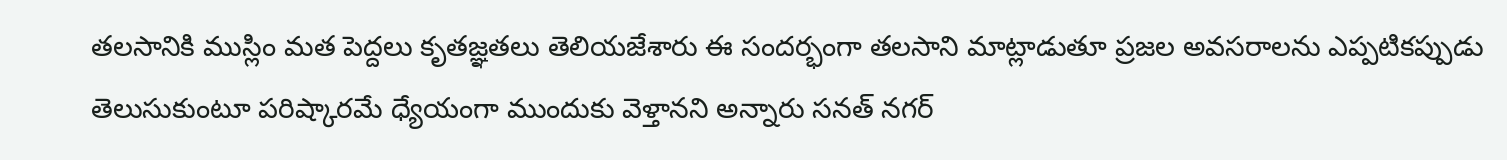తలసానికి ముస్లిం మత పెద్దలు కృతజ్ఞతలు తెలియజేశారు ఈ సందర్భంగా తలసాని మాట్లాడుతూ ప్రజల అవసరాలను ఎప్పటికప్పుడు తెలుసుకుంటూ పరిష్కారమే ధ్యేయంగా ముందుకు వెళ్తానని అన్నారు సనత్ నగర్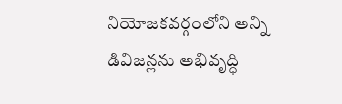నియోజకవర్గంలోని అన్ని డివిజన్లను అభివృద్ధి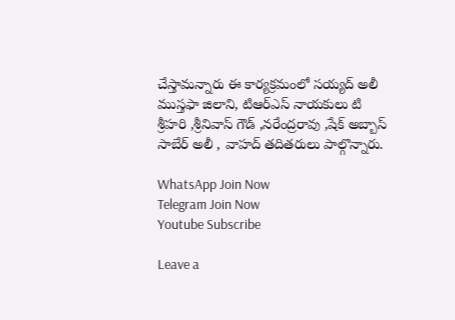చేస్తామన్నారు ఈ కార్యక్రమంలో సయ్యద్ అలీ ముస్తఫా జిలాని, టిఆర్ఎస్ నాయకులు టి శ్రీహరి ,శ్రీనివాస్ గౌడ్ ,నరేంద్రరావు ,షేక్ అబ్బాస్ సాబేర్ అలీ , వాహద్ తదితరులు పాల్గొన్నారు.

WhatsApp Join Now
Telegram Join Now
Youtube Subscribe

Leave a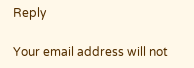Reply

Your email address will not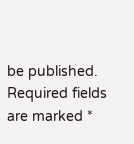be published. Required fields are marked *